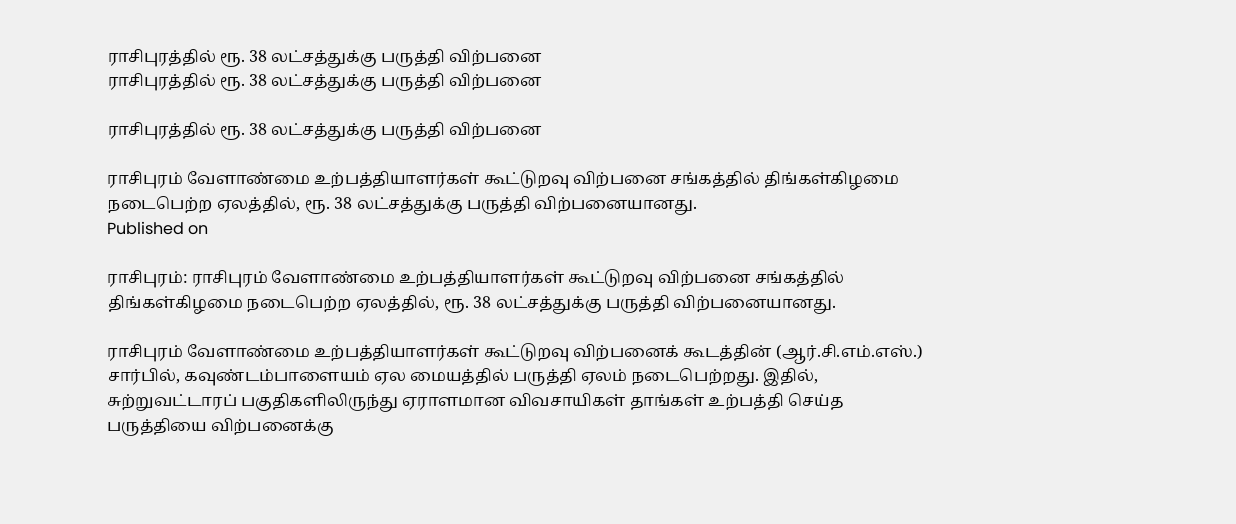ராசிபுரத்தில் ரூ. 38 லட்சத்துக்கு பருத்தி விற்பனை
ராசிபுரத்தில் ரூ. 38 லட்சத்துக்கு பருத்தி விற்பனை

ராசிபுரத்தில் ரூ. 38 லட்சத்துக்கு பருத்தி விற்பனை

ராசிபுரம் வேளாண்மை உற்பத்தியாளர்கள் கூட்டுறவு விற்பனை சங்கத்தில் திங்கள்கிழமை நடைபெற்ற ஏலத்தில், ரூ. 38 லட்சத்துக்கு பருத்தி விற்பனையானது.
Published on

ராசிபுரம்: ராசிபுரம் வேளாண்மை உற்பத்தியாளர்கள் கூட்டுறவு விற்பனை சங்கத்தில் திங்கள்கிழமை நடைபெற்ற ஏலத்தில், ரூ. 38 லட்சத்துக்கு பருத்தி விற்பனையானது.

ராசிபுரம் வேளாண்மை உற்பத்தியாளர்கள் கூட்டுறவு விற்பனைக் கூடத்தின் (ஆர்.சி.எம்.எஸ்.) சார்பில், கவுண்டம்பாளையம் ஏல மையத்தில் பருத்தி ஏலம் நடைபெற்றது. இதில், சுற்றுவட்டாரப் பகுதிகளிலிருந்து ஏராளமான விவசாயிகள் தாங்கள் உற்பத்தி செய்த பருத்தியை விற்பனைக்கு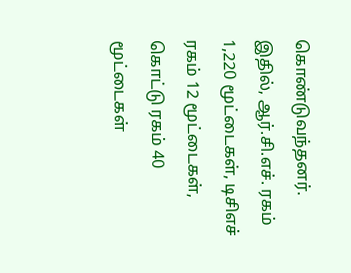கொண்டுவந்தனர். இதில், ஆர்.சி.எச். ரகம் 1,220 மூட்டைகள், டிசிஎச் ரகம் 12 மூட்டைகள், கொட்டு ரகம் 40 மூட்டைகள்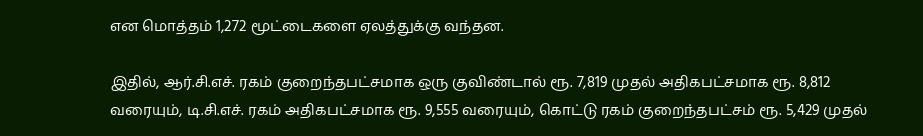என மொத்தம் 1,272 மூட்டைகளை ஏலத்துக்கு வந்தன.

இதில், ஆர்.சி.எச். ரகம் குறைந்தபட்சமாக ஒரு குவிண்டால் ரூ. 7,819 முதல் அதிகபட்சமாக ரூ. 8,812 வரையும், டி.சி.எச். ரகம் அதிகபட்சமாக ரூ. 9,555 வரையும், கொட்டு ரகம் குறைந்தபட்சம் ரூ. 5,429 முதல்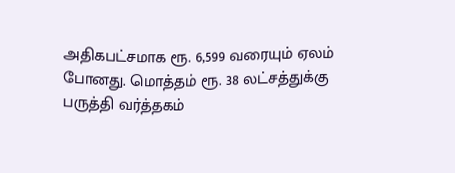அதிகபட்சமாக ரூ. 6,599 வரையும் ஏலம் போனது. மொத்தம் ரூ. 38 லட்சத்துக்கு பருத்தி வர்த்தகம்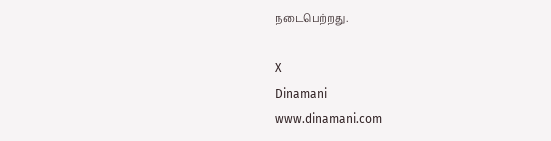நடைபெற்றது.

X
Dinamani
www.dinamani.com